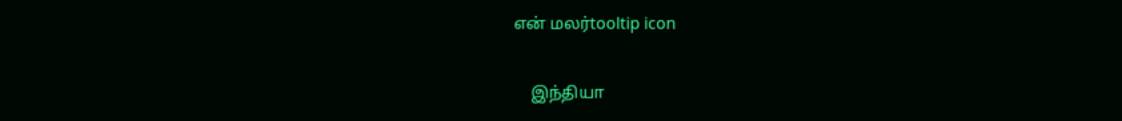என் மலர்tooltip icon

    இந்தியா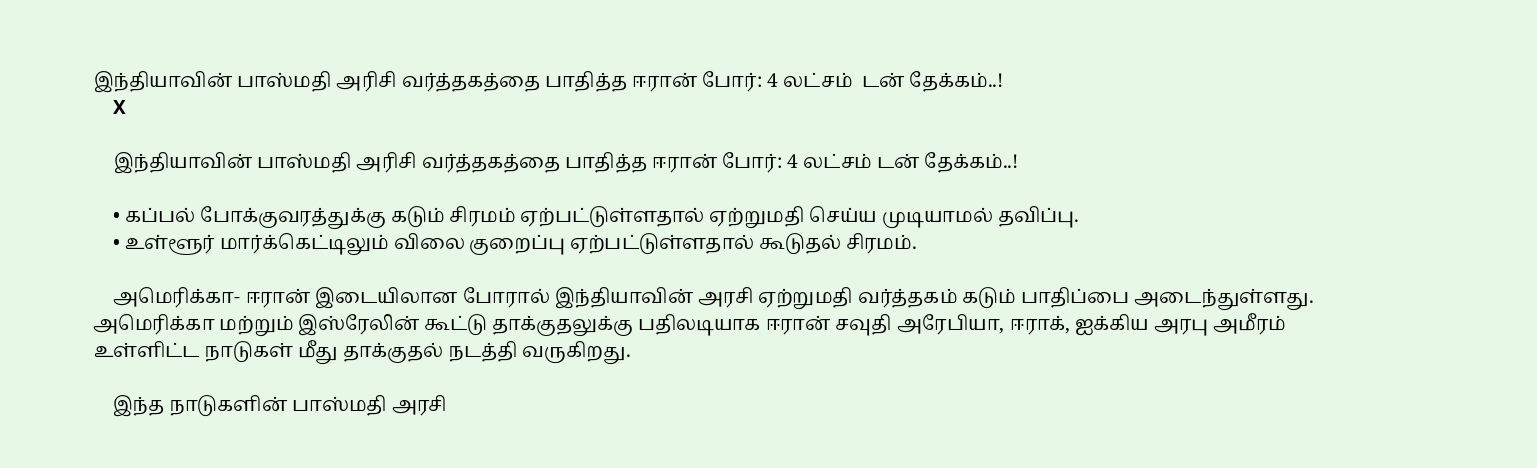இந்தியாவின் பாஸ்மதி அரிசி வர்த்தகத்தை பாதித்த ஈரான் போர்: 4 லட்சம்  டன் தேக்கம்..!
    X

    இந்தியாவின் பாஸ்மதி அரிசி வர்த்தகத்தை பாதித்த ஈரான் போர்: 4 லட்சம் டன் தேக்கம்..!

    • கப்பல் போக்குவரத்துக்கு கடும் சிரமம் ஏற்பட்டுள்ளதால் ஏற்றுமதி செய்ய முடியாமல் தவிப்பு.
    • உள்ளூர் மார்க்கெட்டிலும் விலை குறைப்பு ஏற்பட்டுள்ளதால் கூடுதல் சிரமம்.

    அமெரிக்கா- ஈரான் இடையிலான போரால் இந்தியாவின் அரசி ஏற்றுமதி வர்த்தகம் கடும் பாதிப்பை அடைந்துள்ளது. அமெரிக்கா மற்றும் இஸ்ரேலின் கூட்டு தாக்குதலுக்கு பதிலடியாக ஈரான் சவுதி அரேபியா, ஈராக், ஐக்கிய அரபு அமீரம் உள்ளிட்ட நாடுகள் மீது தாக்குதல் நடத்தி வருகிறது.

    இந்த நாடுகளின் பாஸ்மதி அரசி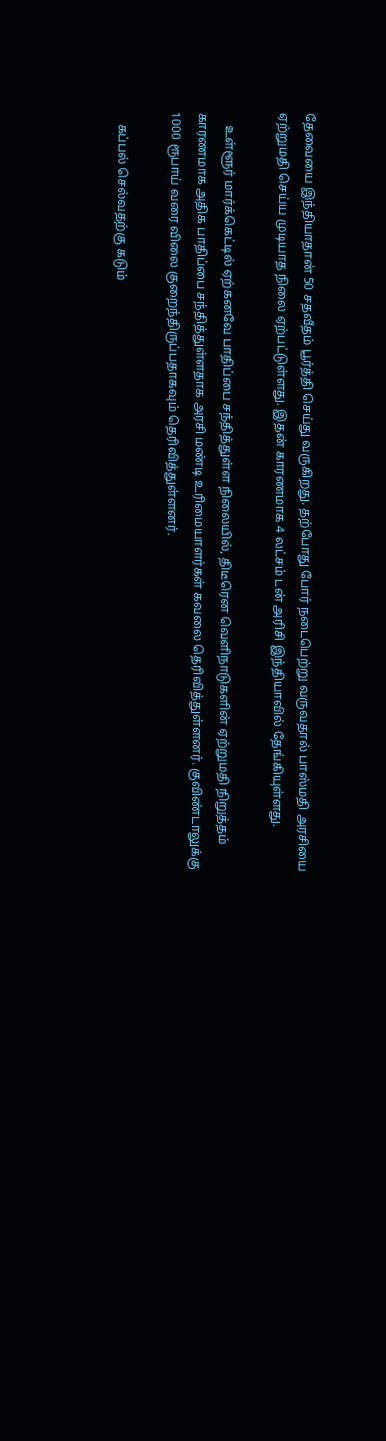தேவையை இந்தியாதான் 50 சதவீதம் பூர்த்தி செய்து வருகிறது. தற்போது போர் நடைபெற்று வருவதால் பாஸ்மதி அரசியை ஏற்றுமதி செய்ய முடியாத நிலை ஏற்பட்டுள்ளது. இதன் காரணமாக 4 லட்சம் டன் அரிசி இந்தியாவில் தேங்கியுள்ளது.

    உள்ளூர் மார்க்கெட்டில் ஏற்கனவே பாதிப்பை சந்தித்துள்ள நிலையில், திடீரென வெளிநாடுகளின் ஏற்றுமதி நிறுத்தம் காரணமாக அதிக பாதிப்பை சந்தித்துள்ளதாக அரசி மண்டி உரிமையாளர்கள் கவலை தெரிவித்துள்ளனர். குவிண்டாலுக்கு 1000 ரூபாய் வரை விலை குறைந்திருப்பதாகவும் தெரிவித்துள்ளனர்.

    கப்பல் செல்வதற்கு கடும்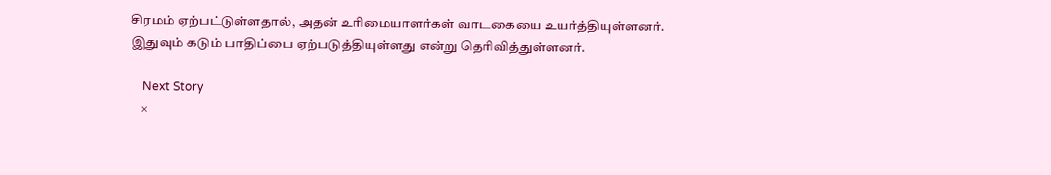சிரமம் ஏற்பட்டுள்ளதால், அதன் உரிமையாளர்கள் வாடகையை உயர்த்தியுள்ளனர். இதுவும் கடும் பாதிப்பை ஏற்படுத்தியுள்ளது என்று தெரிவித்துள்ளனர்.

    Next Story
    ×